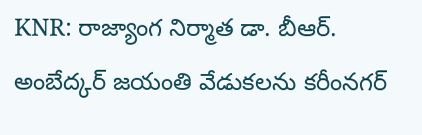KNR: రాజ్యాంగ నిర్మాత డా. బీఆర్. అంబేద్కర్ జయంతి వేడుకలను కరీంనగర్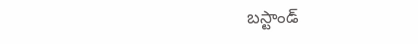బస్టాండ్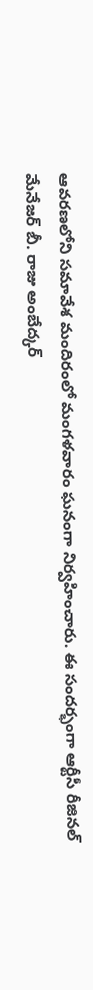ఆవరణలోని సమావేశ మందిరంలో మంగళవారం ఘనంగా నిర్వహించారు. ఈ సందర్భంగా ఆర్టీసీ రీజినల్ మేనేజర్ బీ. రాజు అంబేద్కర్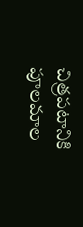చిత్రపటానికి పూలమాల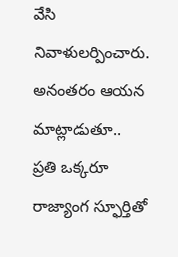వేసి నివాళులర్పించారు. అనంతరం ఆయన మాట్లాడుతూ.. ప్రతి ఒక్కరూ రాజ్యాంగ స్ఫూర్తితో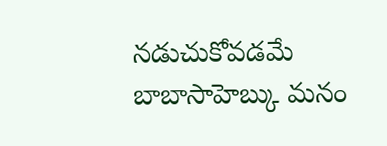నడుచుకోవడమే బాబాసాహెబ్కు మనం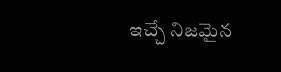ఇచ్చే నిజమైన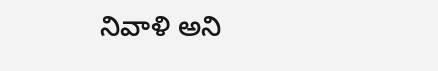నివాళి అని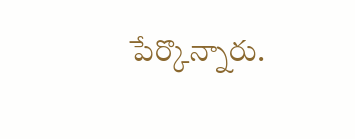పేర్కొన్నారు.